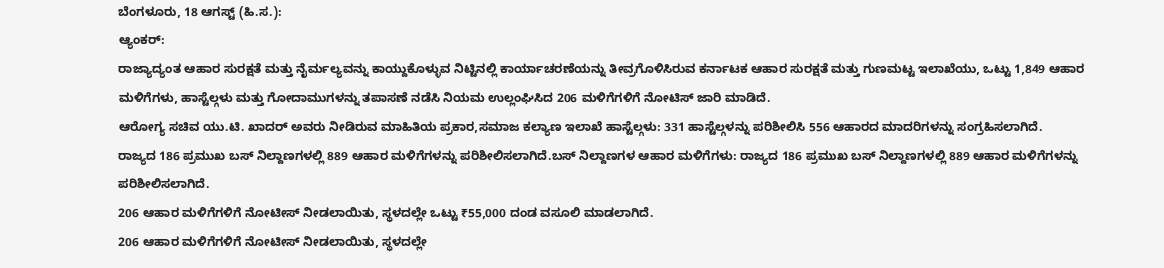ಬೆಂಗಳೂರು, 18 ಆಗಸ್ಟ್ (ಹಿ.ಸ.):
ಆ್ಯಂಕರ್:
ರಾಜ್ಯಾದ್ಯಂತ ಆಹಾರ ಸುರಕ್ಷತೆ ಮತ್ತು ನೈರ್ಮಲ್ಯವನ್ನು ಕಾಯ್ದುಕೊಳ್ಳುವ ನಿಟ್ಟಿನಲ್ಲಿ ಕಾರ್ಯಾಚರಣೆಯನ್ನು ತೀವ್ರಗೊಳಿಸಿರುವ ಕರ್ನಾಟಕ ಆಹಾರ ಸುರಕ್ಷತೆ ಮತ್ತು ಗುಣಮಟ್ಟ ಇಲಾಖೆಯು, ಒಟ್ಟು 1,849 ಆಹಾರ ಮಳಿಗೆಗಳು, ಹಾಸ್ಟೆಲ್ಗಳು ಮತ್ತು ಗೋದಾಮುಗಳನ್ನು ತಪಾಸಣೆ ನಡೆಸಿ ನಿಯಮ ಉಲ್ಲಂಘಿಸಿದ 206 ಮಳಿಗೆಗಳಿಗೆ ನೋಟಿಸ್ ಜಾರಿ ಮಾಡಿದೆ.
ಆರೋಗ್ಯ ಸಚಿವ ಯು.ಟಿ. ಖಾದರ್ ಅವರು ನೀಡಿರುವ ಮಾಹಿತಿಯ ಪ್ರಕಾರ,ಸಮಾಜ ಕಲ್ಯಾಣ ಇಲಾಖೆ ಹಾಸ್ಟೆಲ್ಗಳು: 331 ಹಾಸ್ಟೆಲ್ಗಳನ್ನು ಪರಿಶೀಲಿಸಿ 556 ಆಹಾರದ ಮಾದರಿಗಳನ್ನು ಸಂಗ್ರಹಿಸಲಾಗಿದೆ.
ರಾಜ್ಯದ 186 ಪ್ರಮುಖ ಬಸ್ ನಿಲ್ದಾಣಗಳಲ್ಲಿ 889 ಆಹಾರ ಮಳಿಗೆಗಳನ್ನು ಪರಿಶೀಲಿಸಲಾಗಿದೆ.ಬಸ್ ನಿಲ್ದಾಣಗಳ ಆಹಾರ ಮಳಿಗೆಗಳು: ರಾಜ್ಯದ 186 ಪ್ರಮುಖ ಬಸ್ ನಿಲ್ದಾಣಗಳಲ್ಲಿ 889 ಆಹಾರ ಮಳಿಗೆಗಳನ್ನು ಪರಿಶೀಲಿಸಲಾಗಿದೆ.
206 ಆಹಾರ ಮಳಿಗೆಗಳಿಗೆ ನೋಟೀಸ್ ನೀಡಲಾಯಿತು, ಸ್ಥಳದಲ್ಲೇ ಒಟ್ಟು ₹55,000 ದಂಡ ವಸೂಲಿ ಮಾಡಲಾಗಿದೆ.
206 ಆಹಾರ ಮಳಿಗೆಗಳಿಗೆ ನೋಟೀಸ್ ನೀಡಲಾಯಿತು, ಸ್ಥಳದಲ್ಲೇ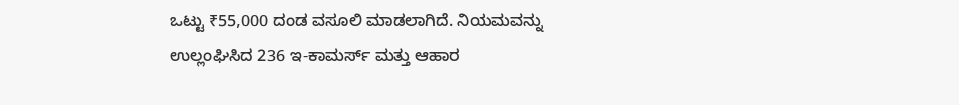ಒಟ್ಟು ₹55,000 ದಂಡ ವಸೂಲಿ ಮಾಡಲಾಗಿದೆ. ನಿಯಮವನ್ನು ಉಲ್ಲಂಘಿಸಿದ 236 ಇ-ಕಾಮರ್ಸ್ ಮತ್ತು ಆಹಾರ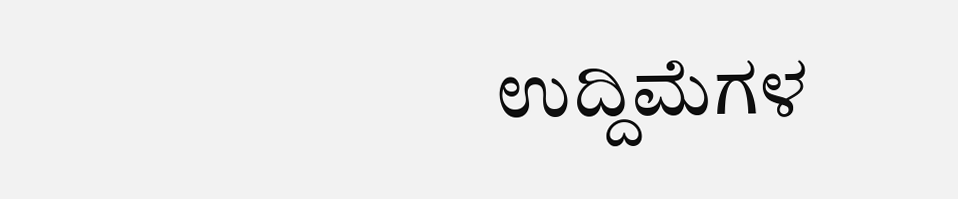ಉದ್ದಿಮೆಗಳ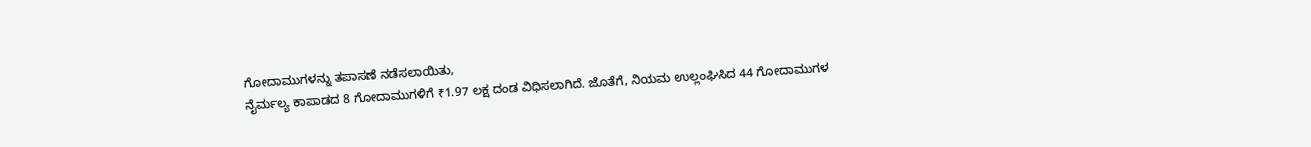ಗೋದಾಮುಗಳನ್ನು ತಪಾಸಣೆ ನಡೆಸಲಾಯಿತು,
ನೈರ್ಮಲ್ಯ ಕಾಪಾಡದ 8 ಗೋದಾಮುಗಳಿಗೆ ₹1.97 ಲಕ್ಷ ದಂಡ ವಿಧಿಸಲಾಗಿದೆ. ಜೊತೆಗೆ, ನಿಯಮ ಉಲ್ಲಂಘಿಸಿದ 44 ಗೋದಾಮುಗಳ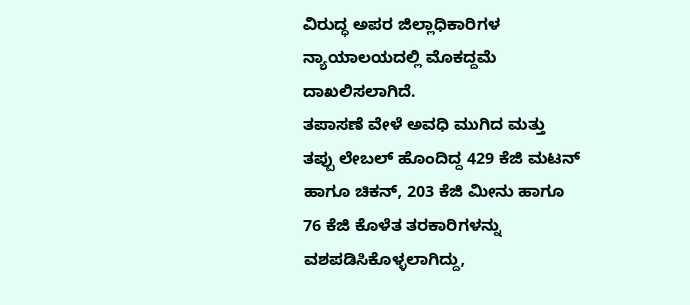ವಿರುದ್ಧ ಅಪರ ಜಿಲ್ಲಾಧಿಕಾರಿಗಳ ನ್ಯಾಯಾಲಯದಲ್ಲಿ ಮೊಕದ್ದಮೆ ದಾಖಲಿಸಲಾಗಿದೆ.
ತಪಾಸಣೆ ವೇಳೆ ಅವಧಿ ಮುಗಿದ ಮತ್ತು ತಪ್ಪು ಲೇಬಲ್ ಹೊಂದಿದ್ದ 429 ಕೆಜಿ ಮಟನ್ ಹಾಗೂ ಚಿಕನ್, 203 ಕೆಜಿ ಮೀನು ಹಾಗೂ 76 ಕೆಜಿ ಕೊಳೆತ ತರಕಾರಿಗಳನ್ನು ವಶಪಡಿಸಿಕೊಳ್ಳಲಾಗಿದ್ದು,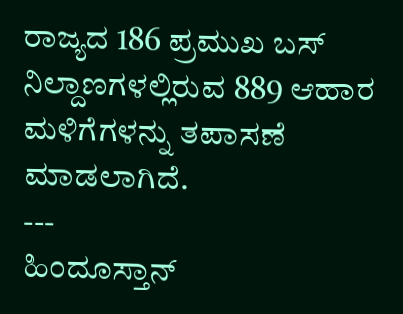ರಾಜ್ಯದ 186 ಪ್ರಮುಖ ಬಸ್ ನಿಲ್ದಾಣಗಳಲ್ಲಿರುವ 889 ಆಹಾರ ಮಳಿಗೆಗಳನ್ನು ತಪಾಸಣೆ ಮಾಡಲಾಗಿದೆ.
---
ಹಿಂದೂಸ್ತಾನ್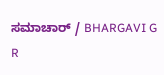ಸಮಾಚಾರ್ / BHARGAVI G R